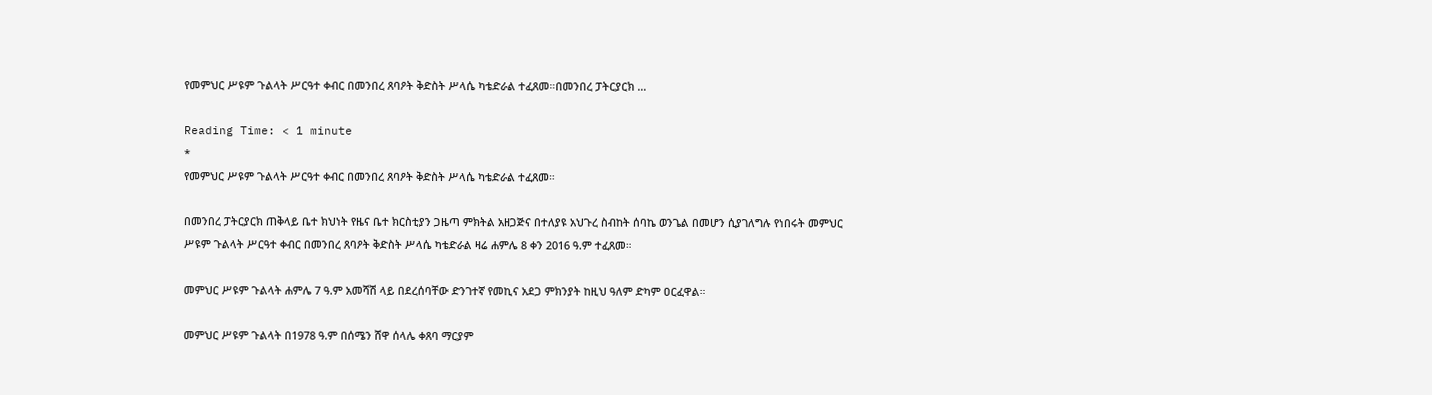የመምህር ሥዩም ጉልላት ሥርዓተ ቀብር በመንበረ ጸባዖት ቅድስት ሥላሴ ካቴድራል ተፈጸመ።በመንበረ ፓትርያርክ …

Reading Time: < 1 minute
*
የመምህር ሥዩም ጉልላት ሥርዓተ ቀብር በመንበረ ጸባዖት ቅድስት ሥላሴ ካቴድራል ተፈጸመ።

በመንበረ ፓትርያርክ ጠቅላይ ቤተ ክህነት የዜና ቤተ ክርስቲያን ጋዜጣ ምክትል አዘጋጅና በተለያዩ አህጉረ ስብከት ሰባኬ ወንጌል በመሆን ሲያገለግሉ የነበሩት መምህር ሥዩም ጉልላት ሥርዓተ ቀብር በመንበረ ጸባዖት ቅድስት ሥላሴ ካቴድራል ዛሬ ሐምሌ 8 ቀን 2016 ዓ.ም ተፈጸመ።

መምህር ሥዩም ጉልላት ሐምሌ 7 ዓ.ም አመሻሽ ላይ በደረሰባቸው ድንገተኛ የመኪና አደጋ ምክንያት ከዚህ ዓለም ድካም ዐርፈዋል።

መምህር ሥዩም ጉልላት በ1978 ዓ.ም በሰሜን ሸዋ ሰላሌ ቀጸባ ማርያም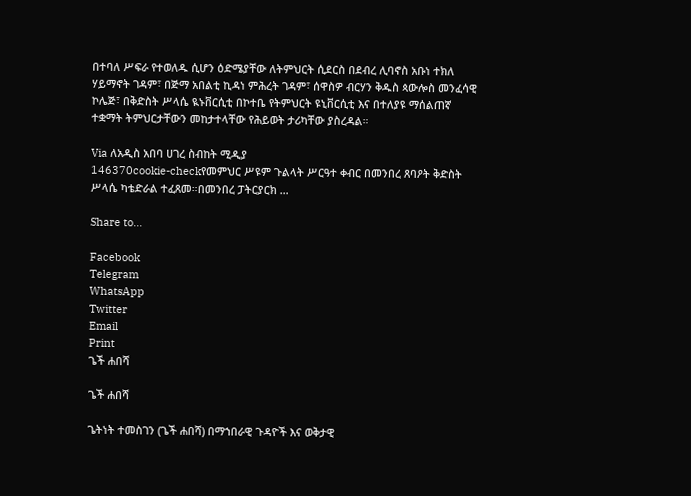በተባለ ሥፍራ የተወለዱ ሲሆን ዕድሜያቸው ለትምህርት ሲደርስ በደብረ ሊባኖስ አቡነ ተክለ ሃይማኖት ገዳም፣ በጅማ አበልቲ ኪዳነ ምሕረት ገዳም፣ ሰዋስዎ ብርሃን ቅዱስ ጳውሎስ መንፈሳዊ ኮሌጅ፣ በቅድስት ሥላሴ ዪኑቨርሲቲ በኮተቤ የትምህርት ዩኒቨርሲቲ እና በተለያዩ ማሰልጠኛ ተቋማት ትምህርታቸውን መከታተላቸው የሕይወት ታሪካቸው ያስረዳል።

Via ለአዲስ አበባ ሀገረ ስብከት ሚዲያ
146370cookie-checkየመምህር ሥዩም ጉልላት ሥርዓተ ቀብር በመንበረ ጸባዖት ቅድስት ሥላሴ ካቴድራል ተፈጸመ።በመንበረ ፓትርያርክ …

Share to...

Facebook
Telegram
WhatsApp
Twitter
Email
Print
ጌች ሐበሻ

ጌች ሐበሻ

ጌትነት ተመስገን (ጌች ሐበሻ) በማኀበራዊ ጉዳዮች እና ወቅታዊ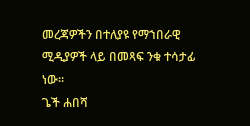መረጃዎችን በተለያዩ የማኀበራዊ ሚዲያዎች ላይ በመጻፍ ንቁ ተሳታፊ ነው።
ጌች ሐበሻ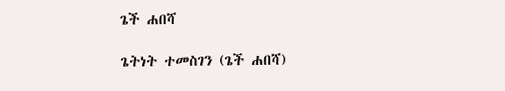ጌች ሐበሻ

ጌትነት ተመስገን (ጌች ሐበሻ)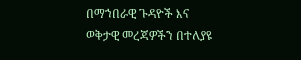በማኀበራዊ ጉዳዮች እና ወቅታዊ መረጃዎችን በተለያዩ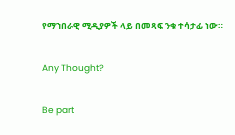የማኀበራዊ ሚዲያዎች ላይ በመጻፍ ንቁ ተሳታፊ ነው።

Any Thought?

Be part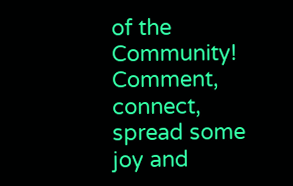of the Community! Comment, connect, spread some joy and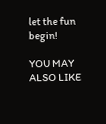let the fun begin!

YOU MAY ALSO LIKE